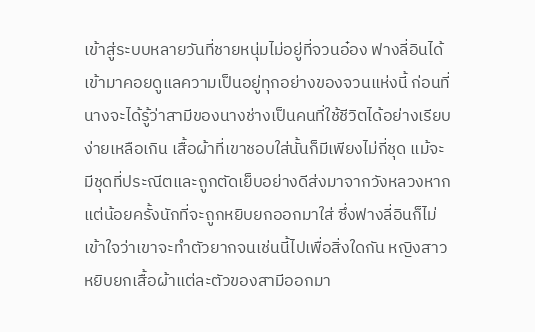เข้าสู่ระบบหลายวันที่ชายหนุ่มไม่อยู่ที่จวนอ๋อง ฟางลี่อินได้เข้ามาคอยดูแลความเป็นอยู่ทุกอย่างของจวนแห่งนี้ ก่อนที่นางจะได้รู้ว่าสามีของนางช่างเป็นคนที่ใช้ชีวิตได้อย่างเรียบง่ายเหลือเกิน เสื้อผ้าที่เขาชอบใส่นั้นก็มีเพียงไม่กี่ชุด แม้จะมีชุดที่ประณีตและถูกตัดเย็บอย่างดีส่งมาจากวังหลวงหากแต่น้อยครั้งนักที่จะถูกหยิบยกออกมาใส่ ซึ่งฟางลี่อินก็ไม่เข้าใจว่าเขาจะทำตัวยากจนเช่นนี้ไปเพื่อสิ่งใดกัน หญิงสาวหยิบยกเสื้อผ้าแต่ละตัวของสามีออกมา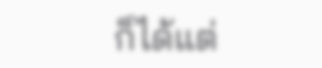ก็ได้แต่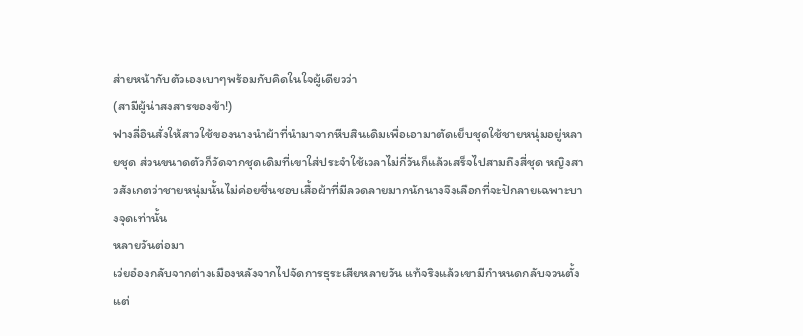ส่ายหน้ากับตัวเองเบาๆพร้อมกับคิดในใจผู้เดียวว่า
(สามีผู้น่าสงสารของข้า!)
ฟางลี่อินสั่งให้สาวใช้ของนางนำผ้าที่นำมาจากหีบสินเดิมเพื่อเอามาตัดเย็บชุดใช้ชายหนุ่มอยู่หลายชุด ส่วนขนาดตัวก็วัดจากชุดเดิมที่เขาใส่ประจำใช้เวลาไม่กี่วันก็แล้วเสร็จไปสามถึงสี่ชุด หญิงสาวสังเกตว่าชายหนุ่มนั้นไม่ค่อยชื่นชอบเสื้อผ้าที่มีลวดลายมากนักนางจึงเลือกที่จะปักลายเฉพาะบางจุดเท่านั้น
หลายวันต่อมา
เว่ยอ๋องกลับจากต่างเมืองหลังจากไปจัดการธุระเสียหลายวัน แท้จริงแล้วเขามีกำหนดกลับจวนตั้งแต่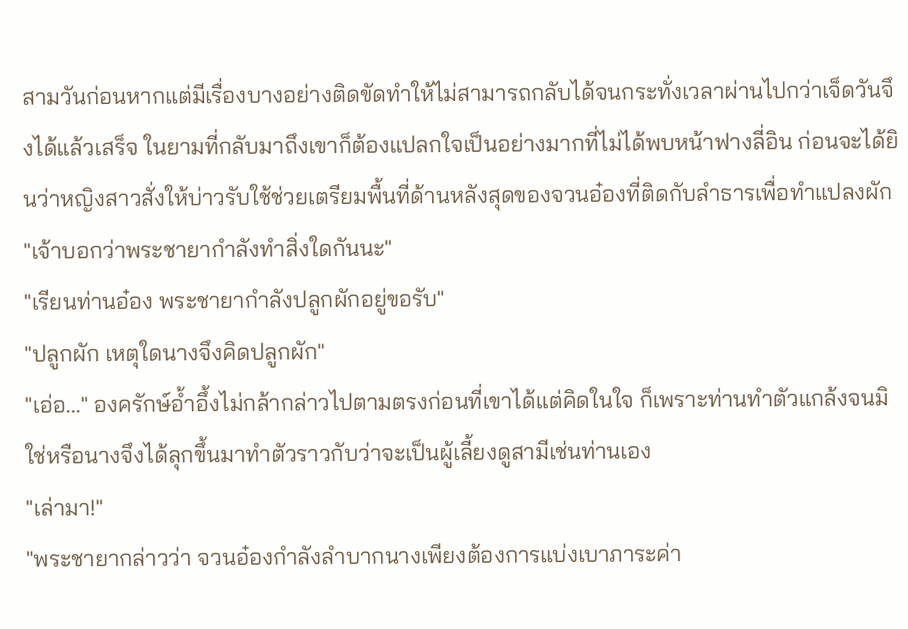สามวันก่อนหากแต่มีเรื่องบางอย่างติดขัดทำให้ไม่สามารถกลับได้จนกระทั่งเวลาผ่านไปกว่าเจ็ดวันจึงได้แล้วเสร็จ ในยามที่กลับมาถึงเขาก็ต้องแปลกใจเป็นอย่างมากที่ไม่ได้พบหน้าฟางลี่อิน ก่อนจะได้ยินว่าหญิงสาวสั่งให้บ่าวรับใช้ช่วยเตรียมพื้นที่ด้านหลังสุดของจวนอ๋องที่ติดกับลำธารเพื่อทำแปลงผัก
"เจ้าบอกว่าพระชายากำลังทำสิ่งใดกันนะ"
"เรียนท่านอ๋อง พระชายากำลังปลูกผักอยู่ขอรับ"
"ปลูกผัก เหตุใดนางจึงคิดปลูกผัก"
"เอ่อ..." องครักษ์อ้ำอึ้งไม่กล้ากล่าวไปตามตรงก่อนที่เขาได้แต่คิดในใจ ก็เพราะท่านทำตัวแกล้งจนมิใช่หรือนางจึงได้ลุกขึ้นมาทำตัวราวกับว่าจะเป็นผู้เลี้ยงดูสามีเช่นท่านเอง
"เล่ามา!"
"พระชายากล่าวว่า จวนอ๋องกำลังลำบากนางเพียงต้องการแบ่งเบาภาระค่า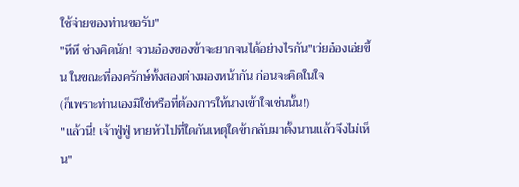ใช้จ่ายของท่านขอรับ"
"หึหึ ช่างคิดนัก! จวนอ๋องของข้าจะยากจนได้อย่างไรกัน"เว่ยอ๋องเอ่ยขึ้น ในขณะที่องครักษ์ทั้งสองต่างมองหน้ากัน ก่อนจะคิดในใจ
(ก็เพราะท่านเองมิใช่หรือที่ต้องการให้นางเข้าใจเช่นนั้น!)
"แล้วนี่! เจ้าฟู่ฟู่ หายหัวไปที่ใดกันเหตุใดข้ากลับมาตั้งนานแล้วจึงไม่เห็น"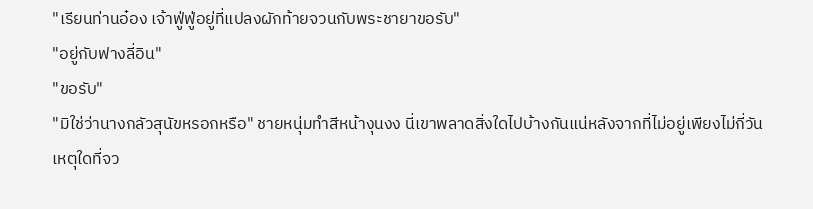"เรียนท่านอ๋อง เจ้าฟู่ฟู่อยู่ที่แปลงผักท้ายจวนกับพระชายาขอรับ"
"อยู่กับฟางลี่อิน"
"ขอรับ"
"มิใช่ว่านางกลัวสุนัขหรอกหรือ" ชายหนุ่มทำสีหน้างุนงง นี่เขาพลาดสิ่งใดไปบ้างกันแน่หลังจากที่ไม่อยู่เพียงไม่กี่วันเหตุใดที่จว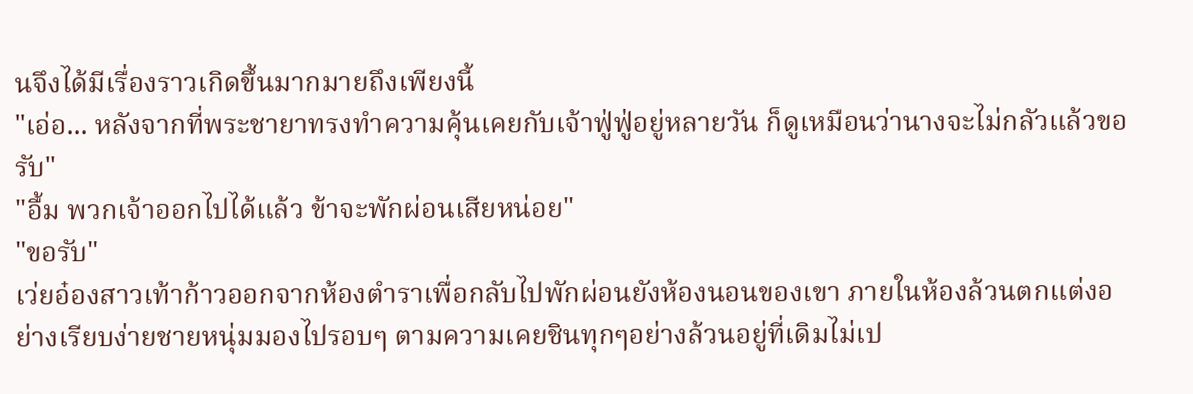นจึงได้มีเรื่องราวเกิดขึ้นมากมายถึงเพียงนี้
"เอ่อ... หลังจากที่พระชายาทรงทำความคุ้นเคยกับเจ้าฟู่ฟู่อยู่หลายวัน ก็ดูเหมือนว่านางจะไม่กลัวแล้วขอรับ"
"อื้ม พวกเจ้าออกไปได้แล้ว ข้าจะพักผ่อนเสียหน่อย"
"ขอรับ"
เว่ยอ๋องสาวเท้าก้าวออกจากห้องตำราเพื่อกลับไปพักผ่อนยังห้องนอนของเขา ภายในห้องล้วนตกแต่งอย่างเรียบง่ายชายหนุ่มมองไปรอบๆ ตามความเคยชินทุกๆอย่างล้วนอยู่ที่เดิมไม่เป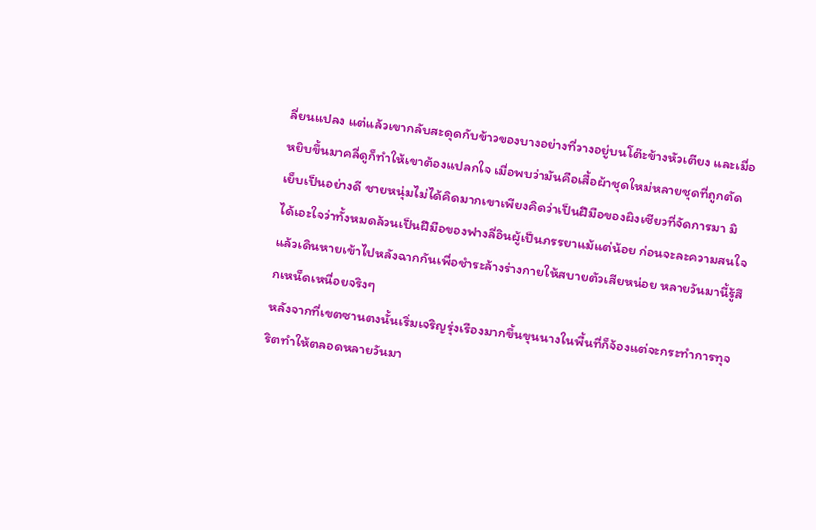ลี่ยนแปลง แต่แล้วเขากลับสะดุดกับข้าวของบางอย่างที่วางอยู่บนโต๊ะข้างหัวเตียง และเมื่อหยิบขึ้นมาคลี่ดูก็ทำให้เขาต้องแปลกใจ เมื่อพบว่ามันคือเสื้อผ้าชุดใหม่หลายชุดที่ถูกตัดเย็บเป็นอย่างดี ชายหนุ่มไม่ได้คิดมากเขาเพียงคิดว่าเป็นฝีมือของผิงเซียวที่จัดการมา มิได้เอะใจว่าทั้งหมดล้วนเป็นฝีมือของฟางลี่อินผู้เป็นภรรยาแม้แต่น้อย ก่อนจะละความสนใจแล้วเดินหายเข้าไปหลังฉากกันเพื่อชำระล้างร่างกายให้สบายตัวเสียหน่อย หลายวันมานี้รู้สึกเหน็ดเหนื่อยจริงๆ
หลังจากที่เขตซานตงนั้นเริ่มเจริญรุ่งเรืองมากขึ้นขุนนางในพื้นที่ก็จ้องแต่จะกระทำการทุจริตทำให้ตลอดหลายวันมา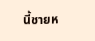นี้ชายห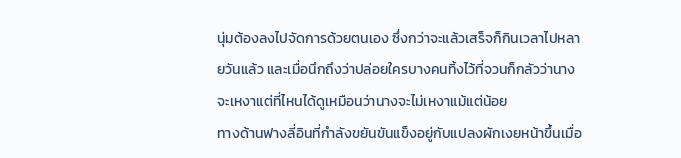นุ่มต้องลงไปจัดการด้วยตนเอง ซึ่งกว่าจะแล้วเสร็จก็กินเวลาไปหลายวันแล้ว และเมื่อนึกถึงว่าปล่อยใครบางคนทิ้งไว้ที่จวนก็กลัวว่านางจะเหงาแต่ที่ไหนได้ดูเหมือนว่านางจะไม่เหงาแม้แต่น้อย
ทางด้านฟางลี่อินที่กำลังขยันขันแข็งอยู่กับแปลงผักเงยหน้าขึ้นเมื่อ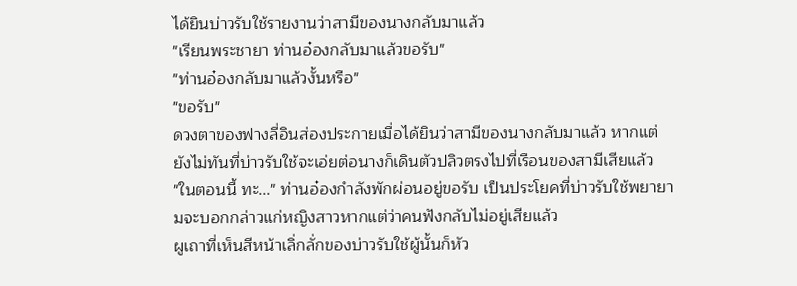ได้ยินบ่าวรับใช้รายงานว่าสามีของนางกลับมาแล้ว
"เรียนพระชายา ท่านอ๋องกลับมาแล้วขอรับ"
"ท่านอ๋องกลับมาแล้วงั้นหรือ"
"ขอรับ"
ดวงตาของฟางลี่อินส่องประกายเมื่อได้ยินว่าสามีของนางกลับมาแล้ว หากแต่ยังไม่ทันที่บ่าวรับใช้จะเอ่ยต่อนางก็เดินตัวปลิวตรงไปที่เรือนของสามีเสียแล้ว
"ในตอนนี้ ทะ..." ท่านอ๋องกำลังพักผ่อนอยู่ขอรับ เป็นประโยคที่บ่าวรับใช้พยายามจะบอกกล่าวแก่หญิงสาวหากแต่ว่าคนฟังกลับไม่อยู่เสียแล้ว
ผูเถาที่เห็นสีหน้าเลิ่กลั่กของบ่าวรับใช้ผู้นั้นก็หัว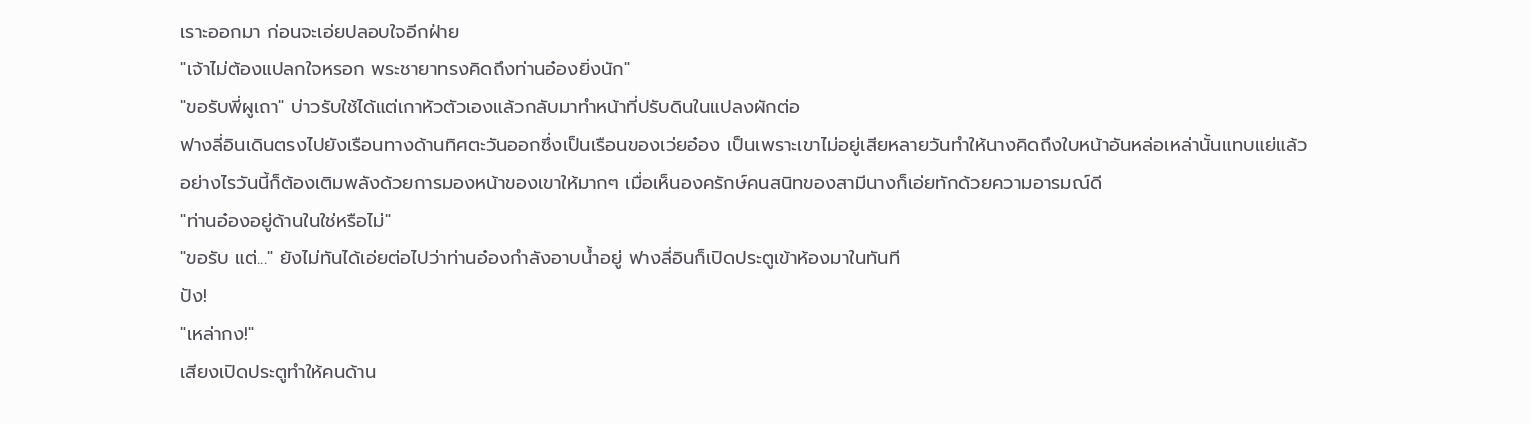เราะออกมา ก่อนจะเอ่ยปลอบใจอีกฝ่าย
"เจ้าไม่ต้องแปลกใจหรอก พระชายาทรงคิดถึงท่านอ๋องยิ่งนัก"
"ขอรับพี่ผูเถา" บ่าวรับใช้ได้แต่เกาหัวตัวเองแล้วกลับมาทำหน้าที่ปรับดินในแปลงผักต่อ
ฟางลี่อินเดินตรงไปยังเรือนทางด้านทิศตะวันออกซึ่งเป็นเรือนของเว่ยอ๋อง เป็นเพราะเขาไม่อยู่เสียหลายวันทำให้นางคิดถึงใบหน้าอันหล่อเหล่านั้นแทบแย่แล้ว อย่างไรวันนี้ก็ต้องเติมพลังด้วยการมองหน้าของเขาให้มากๆ เมื่อเห็นองครักษ์คนสนิทของสามีนางก็เอ่ยทักด้วยความอารมณ์ดี
"ท่านอ๋องอยู่ด้านในใช่หรือไม่"
"ขอรับ แต่..." ยังไม่ทันได้เอ่ยต่อไปว่าท่านอ๋องกำลังอาบน้ำอยู่ ฟางลี่อินก็เปิดประตูเข้าห้องมาในทันที
ปัง!
"เหล่ากง!"
เสียงเปิดประตูทำให้คนด้าน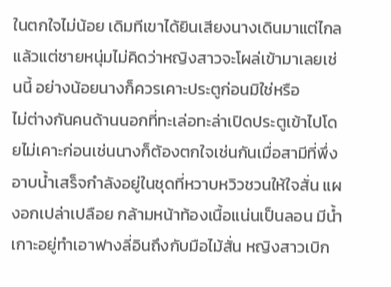ในตกใจไม่น้อย เดิมทีเขาได้ยินเสียงนางเดินมาแต่ไกลแล้วแต่ชายหนุ่มไม่คิดว่าหญิงสาวจะโผล่เข้ามาเลยเช่นนี้ อย่างน้อยนางก็ควรเคาะประตูก่อนมิใช่หรือ
ไม่ต่างกันคนด้านนอกที่ทะเล่อทะล่าเปิดประตูเข้าไปโดยไม่เคาะก่อนเช่นนางก็ต้องตกใจเช่นกันเมื่อสามีที่พึ่งอาบน้ำเสร็จกำลังอยู่ในชุดที่หวาบหวิวชวนให้ใจสั่น แผงอกเปล่าเปลือย กล้ามหน้าท้องเนื้อแน่นเป็นลอน มีน้ำเกาะอยู่ทำเอาฟางลี่อินถึงกับมือไม้สั่น หญิงสาวเบิก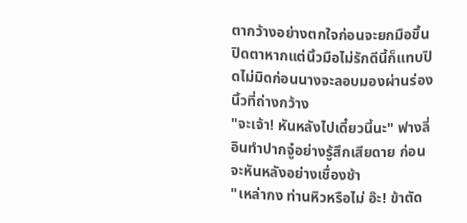ตากว้างอย่างตกใจก่อนจะยกมือขึ้นปิดตาหากแต่นิ้วมือไม่รักดีนี้ก็แทบปิดไม่มิดก่อนนางจะลอบมองผ่านร่องนิ้วที่ถ่างกว้าง
"จะเจ้า! หันหลังไปเดี๋ยวนี้นะ" ฟางลี่อินทำปากจู๋อย่างรู้สึกเสียดาย ก่อนจะหันหลังอย่างเชื่องช้า
"เหล่ากง ท่านหิวหรือไม่ อ๊ะ! ข้าตัด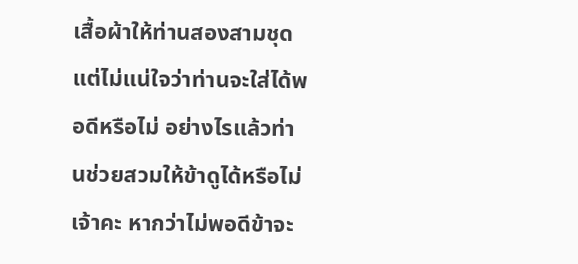เสื้อผ้าให้ท่านสองสามชุดแต่ไม่แน่ใจว่าท่านจะใส่ได้พอดีหรือไม่ อย่างไรแล้วท่านช่วยสวมให้ข้าดูได้หรือไม่เจ้าคะ หากว่าไม่พอดีข้าจะ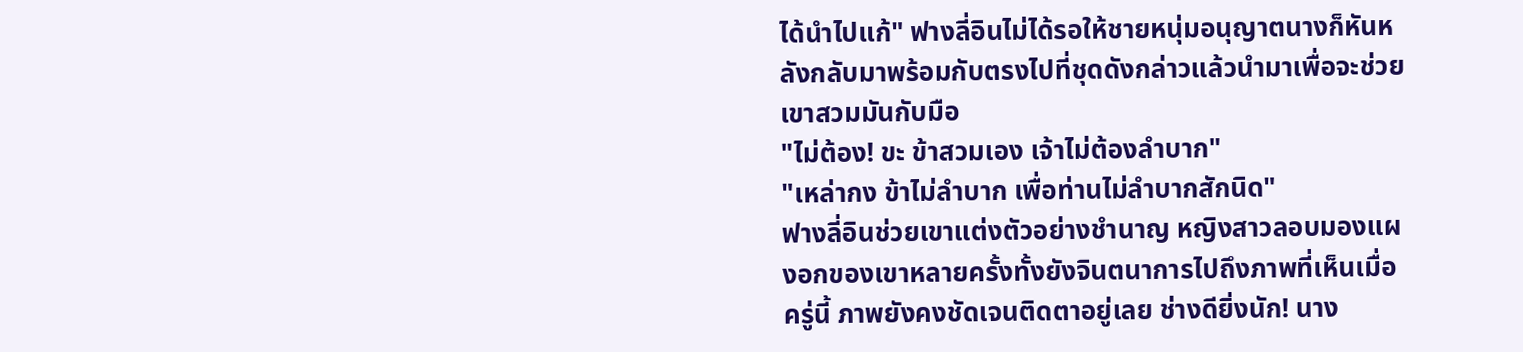ได้นำไปแก้" ฟางลี่อินไม่ได้รอให้ชายหนุ่มอนุญาตนางก็หันหลังกลับมาพร้อมกับตรงไปที่ชุดดังกล่าวแล้วนำมาเพื่อจะช่วยเขาสวมมันกับมือ
"ไม่ต้อง! ขะ ข้าสวมเอง เจ้าไม่ต้องลำบาก"
"เหล่ากง ข้าไม่ลำบาก เพื่อท่านไม่ลำบากสักนิด"
ฟางลี่อินช่วยเขาแต่งตัวอย่างชำนาญ หญิงสาวลอบมองแผงอกของเขาหลายครั้งทั้งยังจินตนาการไปถึงภาพที่เห็นเมื่อครู่นี้ ภาพยังคงชัดเจนติดตาอยู่เลย ช่างดียิ่งนัก! นาง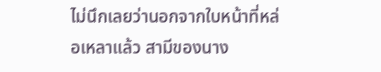ไม่นึกเลยว่านอกจากใบหน้าที่หล่อเหลาแล้ว สามีของนาง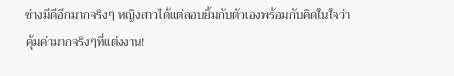ช่างมีดีอีกมากจริงๆ หญิงสาวได้แต่ลอบยิ้มกับตัวเองพร้อมกับคิดในใจว่า คุ้มค่ามากจริงๆที่แต่งงาน!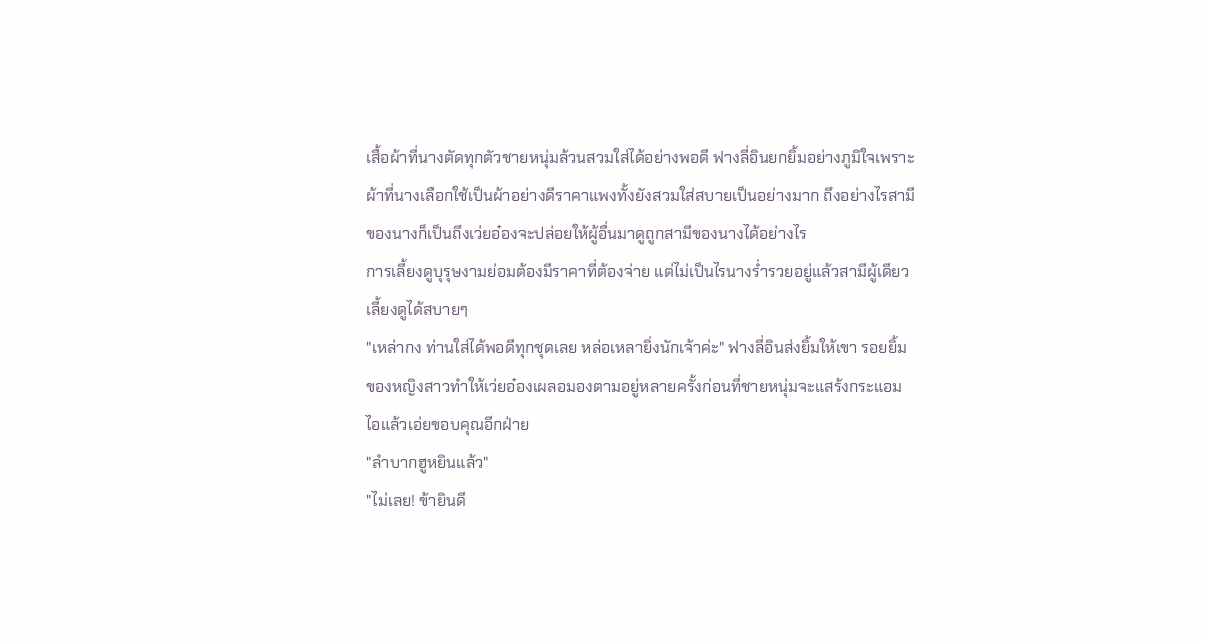เสื้อผ้าที่นางตัดทุกตัวชายหนุ่มล้วนสวมใส่ได้อย่างพอดี ฟางลี่อินยกยิ้มอย่างภูมิใจเพราะผ้าที่นางเลือกใช้เป็นผ้าอย่างดีราคาแพงทั้งยังสวมใส่สบายเป็นอย่างมาก ถึงอย่างไรสามีของนางก็เป็นถึงเว่ยอ๋องจะปล่อยให้ผู้อื่นมาดูถูกสามีของนางได้อย่างไร
การเลี้ยงดูบุรุษงามย่อมต้องมีราคาที่ต้องจ่าย แต่ไม่เป็นไรนางร่ำรวยอยู่แล้วสามีผู้เดียวเลี้ยงดูได้สบายๆ
"เหล่ากง ท่านใส่ได้พอดีทุกชุดเลย หล่อเหลายิ่งนักเจ้าค่ะ" ฟางลี่อินส่งยิ้มให้เขา รอยยิ้มของหญิงสาวทำให้เว่ยอ๋องเผลอมองตามอยู่หลายครั้งก่อนที่ชายหนุ่มจะแสร้งกระแอมไอแล้วเอ่ยขอบคุณอีกฝ่าย
"ลำบากฮูหยินแล้ว"
"ไม่เลย! ข้ายินดี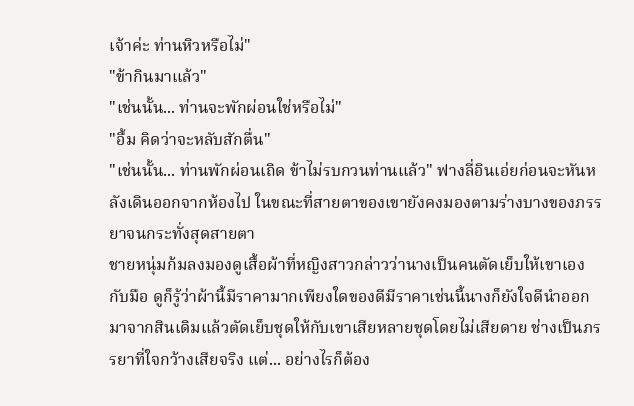เจ้าค่ะ ท่านหิวหรือไม่"
"ข้ากินมาแล้ว"
"เช่นนั้น... ท่านจะพักผ่อนใช่หรือไม่"
"อื้ม คิดว่าจะหลับสักตื่น"
"เช่นนั้น... ท่านพักผ่อนเถิด ข้าไม่รบกวนท่านแล้ว" ฟางลี่อินเอ่ยก่อนจะหันหลังเดินออกจากห้องไป ในขณะที่สายตาของเขายังคงมองตามร่างบางของภรรยาจนกระทั่งสุดสายตา
ชายหนุ่มก้มลงมองดูเสื้อผ้าที่หญิงสาวกล่าวว่านางเป็นคนตัดเย็บให้เขาเองกับมือ ดูก็รู้ว่าผ้านี้มีราคามากเพียงใดของดีมีราคาเช่นนี้นางก็ยังใจดีนำออกมาจากสินเดิมแล้วตัดเย็บชุดให้กับเขาเสียหลายชุดโดยไม่เสียดาย ช่างเป็นภรรยาที่ใจกว้างเสียจริง แต่... อย่างไรก็ต้อง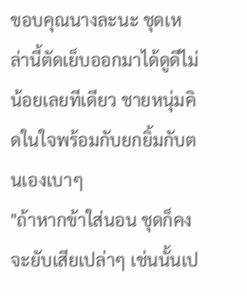ขอบคุณนางละนะ ชุดเหล่านี้ตัดเย็บออกมาได้ดูดีไม่น้อยเลยทีเดียว ชายหนุ่มคิดในใจพร้อมกับยกยิ้มกับตนเองเบาๆ
"ถ้าหากข้าใส่นอน ชุดก็คงจะยับเสียเปล่าๆ เช่นนั้นเป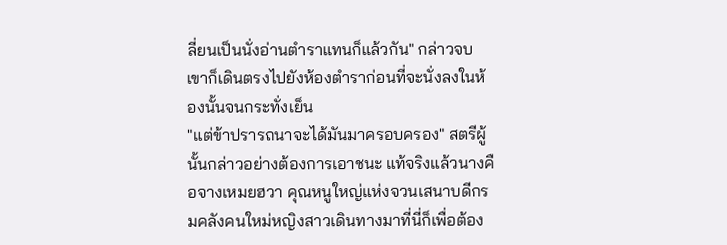ลี่ยนเป็นนั่งอ่านตำราแทนก็แล้วกัน" กล่าวจบเขาก็เดินตรงไปยังห้องตำราก่อนที่จะนั่งลงในห้องนั้นจนกระทั่งเย็น
"แต่ข้าปรารถนาจะได้มันมาครอบครอง" สตรีผู้นั้นกล่าวอย่างต้องการเอาชนะ แท้จริงแล้วนางคือจางเหมยฮวา คุณหนูใหญ่แห่งจวนเสนาบดีกรมคลังคนใหม่หญิงสาวเดินทางมาที่นี่ก็เพื่อต้อง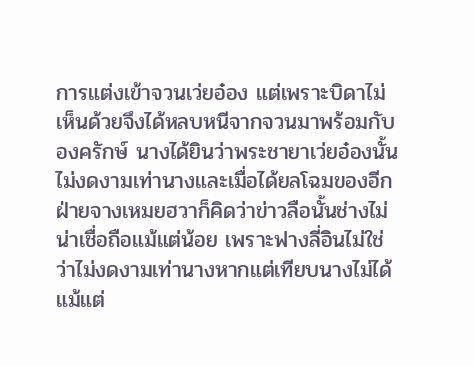การแต่งเข้าจวนเว่ยอ๋อง แต่เพราะบิดาไม่เห็นด้วยจึงได้หลบหนีจากจวนมาพร้อมกับองครักษ์ นางได้ยินว่าพระชายาเว่ยอ๋องนั้นไม่งดงามเท่านางและเมื่อได้ยลโฉมของอีกฝ่ายจางเหมยฮวาก็คิดว่าข่าวลือนั้นช่างไม่น่าเชื่อถือแม้แต่น้อย เพราะฟางลี่อินไม่ใช่ว่าไม่งดงามเท่านางหากแต่เทียบนางไม่ได้แม้แต่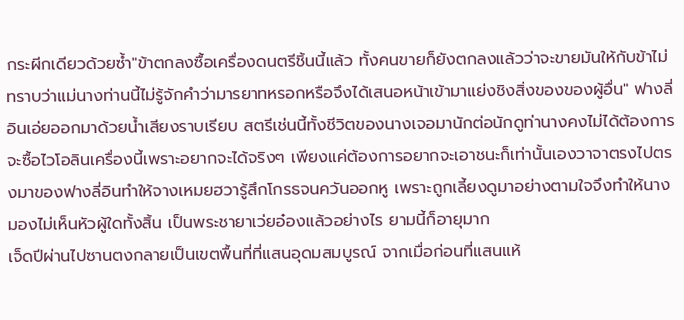กระผีกเดียวด้วยซ้ำ"ข้าตกลงซื้อเครื่องดนตรีชิ้นนี้แล้ว ทั้งคนขายก็ยังตกลงแล้วว่าจะขายมันให้กับข้าไม่ทราบว่าแม่นางท่านนี้ไม่รู้จักคำว่ามารยาทหรอกหรือจึงได้เสนอหน้าเข้ามาแย่งชิงสิ่งของของผู้อื่น" ฟางลี่อินเอ่ยออกมาด้วยน้ำเสียงราบเรียบ สตรีเช่นนี้ทั้งชีวิตของนางเจอมานักต่อนักดูท่านางคงไม่ได้ต้องการจะซื้อไวโอลินเครื่องนี้เพราะอยากจะได้จริงๆ เพียงแค่ต้องการอยากจะเอาชนะก็เท่านั้นเองวาจาตรงไปตรงมาของฟางลี่อินทำให้จางเหมยฮวารู้สึกโกรธจนควันออกหู เพราะถูกเลี้ยงดูมาอย่างตามใจจึงทำให้นางมองไม่เห็นหัวผู้ใดทั้งสิ้น เป็นพระชายาเว่ยอ๋องแล้วอย่างไร ยามนี้ก็อายุมาก
เจ็ดปีผ่านไปซานตงกลายเป็นเขตพื้นที่ที่แสนอุดมสมบูรณ์ จากเมื่อก่อนที่แสนแห้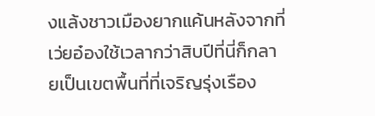งแล้งชาวเมืองยากแค้นหลังจากที่เว่ยอ๋องใช้เวลากว่าสิบปีที่นี่ก็กลายเป็นเขตพื้นที่ที่เจริญรุ่งเรือง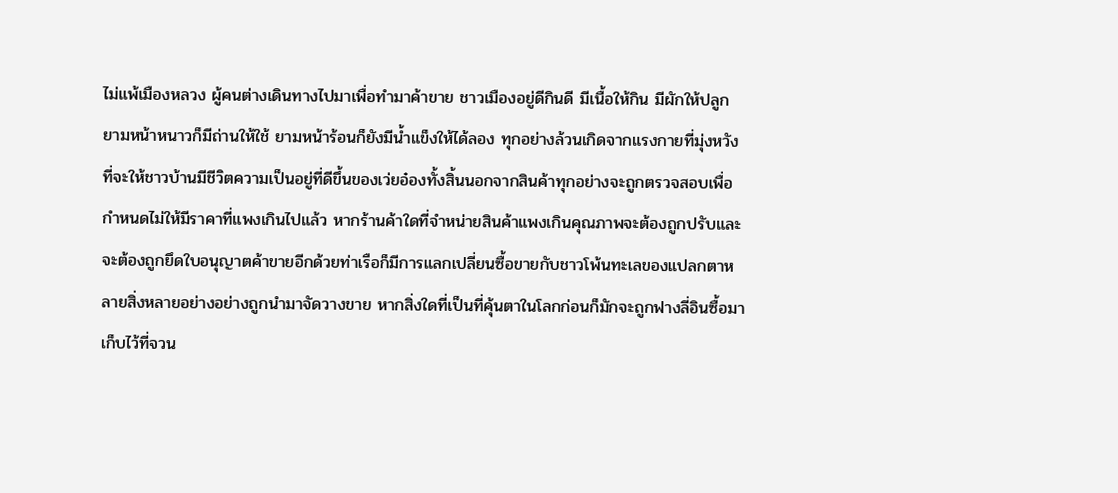ไม่แพ้เมืองหลวง ผู้คนต่างเดินทางไปมาเพื่อทำมาค้าขาย ชาวเมืองอยู่ดีกินดี มีเนื้อให้กิน มีผักให้ปลูก ยามหน้าหนาวก็มีถ่านให้ใช้ ยามหน้าร้อนก็ยังมีน้ำแข็งให้ได้ลอง ทุกอย่างล้วนเกิดจากแรงกายที่มุ่งหวังที่จะให้ชาวบ้านมีชีวิตความเป็นอยู่ที่ดีขึ้นของเว่ยอ๋องทั้งสิ้นนอกจากสินค้าทุกอย่างจะถูกตรวจสอบเพื่อกำหนดไม่ให้มีราคาที่แพงเกินไปแล้ว หากร้านค้าใดที่จำหน่ายสินค้าแพงเกินคุณภาพจะต้องถูกปรับและจะต้องถูกยึดใบอนุญาตค้าขายอีกด้วยท่าเรือก็มีการแลกเปลี่ยนซื้อขายกับชาวโพ้นทะเลของแปลกตาหลายสิ่งหลายอย่างอย่างถูกนำมาจัดวางขาย หากสิ่งใดที่เป็นที่คุ้นตาในโลกก่อนก็มักจะถูกฟางลี่อินซื้อมาเก็บไว้ที่จวน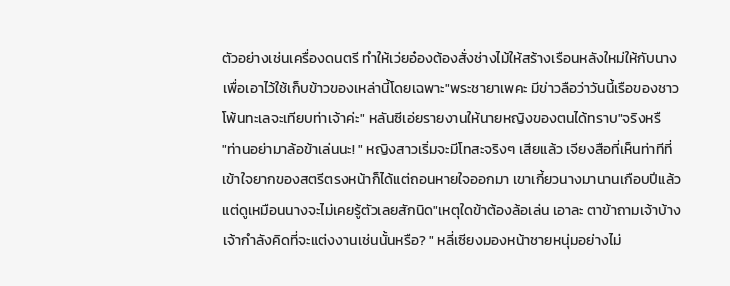ตัวอย่างเช่นเครื่องดนตรี ทำให้เว่ยอ๋องต้องสั่งช่างไม้ให้สร้างเรือนหลังใหม่ให้กับนางเพื่อเอาไว้ใช้เก็บข้าวของเหล่านี้โดยเฉพาะ"พระชายาเพคะ มีข่าวลือว่าวันนี้เรือของชาวโพ้นทะเลจะเทียบท่าเจ้าค่ะ" หลันซีเอ่ยรายงานให้นายหญิงของตนได้ทราบ"จริงหรื
"ท่านอย่ามาล้อข้าเล่นนะ! " หญิงสาวเริ่มจะมีโทสะจริงๆ เสียแล้ว เจียงสือที่เห็นท่าทีที่เข้าใจยากของสตรีตรงหน้าก็ได้แต่ถอนหายใจออกมา เขาเกี้ยวนางมานานเกือบปีแล้วแต่ดูเหมือนนางจะไม่เคยรู้ตัวเลยสักนิด"เหตุใดข้าต้องล้อเล่น เอาละ ตาข้าถามเจ้าบ้าง เจ้ากำลังคิดที่จะแต่งงานเช่นนั้นหรือ? " หลี่เซียงมองหน้าชายหนุ่มอย่างไม่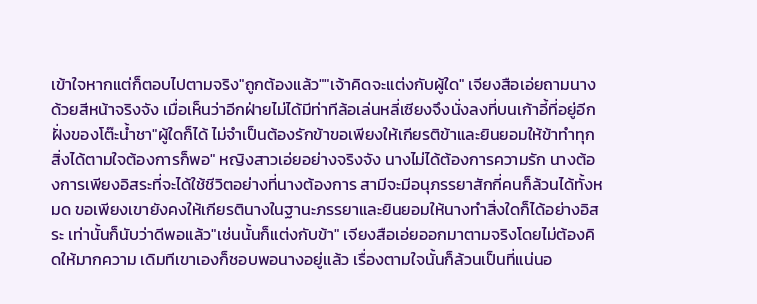เข้าใจหากแต่ก็ตอบไปตามจริง"ถูกต้องแล้ว""เจ้าคิดจะแต่งกับผู้ใด" เจียงสือเอ่ยถามนางด้วยสีหน้าจริงจัง เมื่อเห็นว่าอีกฝ่ายไม่ได้มีท่าทีล้อเล่นหลี่เซียงจึงนั่งลงที่บนเก้าอี้ที่อยู่อีกฝั่งของโต๊ะน้ำชา"ผู้ใดก็ได้ ไม่จำเป็นต้องรักข้าขอเพียงให้เกียรติข้าและยินยอมให้ข้าทำทุกสิ่งได้ตามใจต้องการก็พอ" หญิงสาวเอ่ยอย่างจริงจัง นางไม่ได้ต้องการความรัก นางต้องการเพียงอิสระที่จะได้ใช้ชีวิตอย่างที่นางต้องการ สามีจะมีอนุภรรยาสักกี่คนก็ล้วนได้ทั้งหมด ขอเพียงเขายังคงให้เกียรตินางในฐานะภรรยาและยินยอมให้นางทำสิ่งใดก็ได้อย่างอิสระ เท่านั้นก็นับว่าดีพอแล้ว"เช่นนั้นก็แต่งกับข้า" เจียงสือเอ่ยออกมาตามจริงโดยไม่ต้องคิดให้มากความ เดิมทีเขาเองก็ชอบพอนางอยู่แล้ว เรื่องตามใจนั้นก็ล้วนเป็นที่แน่นอ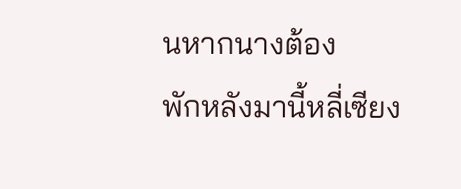นหากนางต้อง
พักหลังมานี้หลี่เซียง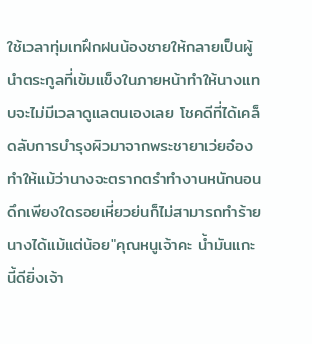ใช้เวลาทุ่มเทฝึกฝนน้องชายให้กลายเป็นผู้นำตระกูลที่เข้มแข็งในภายหน้าทำให้นางแทบจะไม่มีเวลาดูแลตนเองเลย โชคดีที่ได้เคล็ดลับการบำรุงผิวมาจากพระชายาเว่ยอ๋อง ทำให้แม้ว่านางจะตรากตรำทำงานหนักนอนดึกเพียงใดรอยเหี่ยวย่นก็ไม่สามารถทำร้ายนางได้แม้แต่น้อย"คุณหนูเจ้าคะ น้ำมันแกะนี้ดียิ่งเจ้า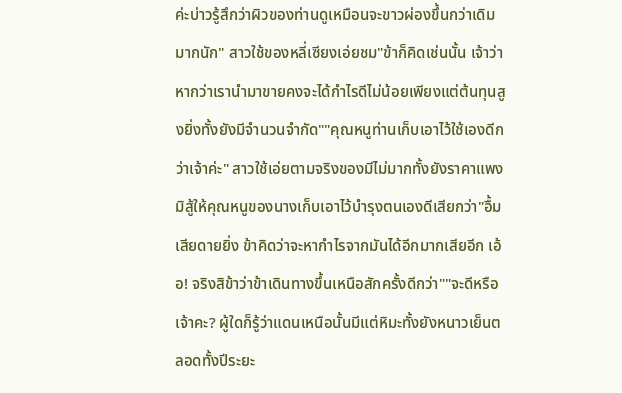ค่ะบ่าวรู้สึกว่าผิวของท่านดูเหมือนจะขาวผ่องขึ้นกว่าเดิมมากนัก" สาวใช้ของหลี่เซียงเอ่ยชม"ข้าก็คิดเช่นนั้น เจ้าว่าหากว่าเรานำมาขายคงจะได้กำไรดีไม่น้อยเพียงแต่ต้นทุนสูงยิ่งทั้งยังมีจำนวนจำกัด""คุณหนูท่านเก็บเอาไว้ใช้เองดีกว่าเจ้าค่ะ" สาวใช้เอ่ยตามจริงของมีไม่มากทั้งยังราคาแพงมิสู้ให้คุณหนูของนางเก็บเอาไว้บำรุงตนเองดีเสียกว่า"อื้ม เสียดายยิ่ง ข้าคิดว่าจะหากำไรจากมันได้อีกมากเสียอีก เอ้อ! จริงสิข้าว่าข้าเดินทางขึ้นเหนือสักครั้งดีกว่า""จะดีหรือเจ้าคะ? ผู้ใดก็รู้ว่าแดนเหนือนั้นมีแต่หิมะทั้งยังหนาวเย็นตลอดทั้งปีระยะ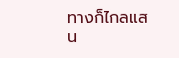ทางก็ไกลแสน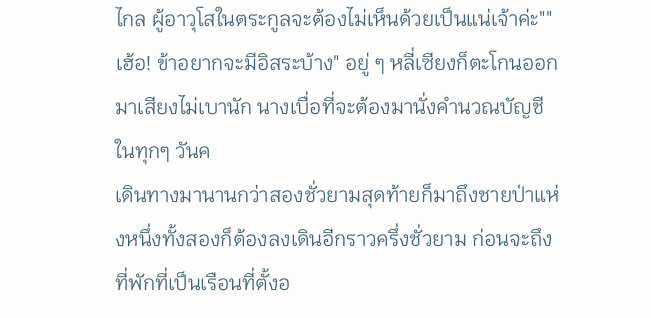ไกล ผู้อาวุโสในตระกูลจะต้องไม่เห็นด้วยเป็นแน่เจ้าค่ะ""เฮ้อ! ข้าอยากจะมีอิสระบ้าง" อยู่ ๆ หลี่เซียงก็ตะโกนออกมาเสียงไม่เบานัก นางเบื่อที่จะต้องมานั่งคำนวณบัญชีในทุกๆ วันค
เดินทางมานานกว่าสองชั่วยามสุดท้ายก็มาถึงชายป่าแห่งหนึ่งทั้งสองก็ต้องลงเดินอีกราวครึ่งชั่วยาม ก่อนจะถึงที่พักที่เป็นเรือนที่ตั้งอ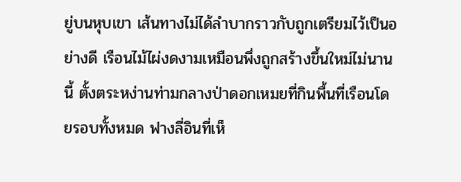ยู่บนหุบเขา เส้นทางไม่ได้ลำบากราวกับถูกเตรียมไว้เป็นอย่างดี เรือนไม้ไผ่งดงามเหมือนพึ่งถูกสร้างขึ้นใหม่ไม่นานนี้ ตั้งตระหง่านท่ามกลางป่าดอกเหมยที่กินพื้นที่เรือนโดยรอบทั้งหมด ฟางลี่อินที่เห็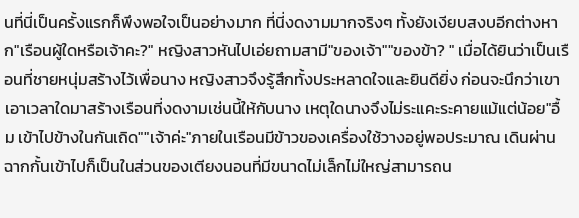นที่นี่เป็นครั้งแรกก็พึงพอใจเป็นอย่างมาก ที่นี่งดงามมากจริงๆ ทั้งยังเงียบสงบอีกต่างหาก"เรือนผู้ใดหรือเจ้าคะ?" หญิงสาวหันไปเอ่ยถามสามี"ของเจ้า""ของข้า? " เมื่อได้ยินว่าเป็นเรือนที่ชายหนุ่มสร้างไว้เพื่อนาง หญิงสาวจึงรู้สึกทั้งประหลาดใจและยินดียิ่ง ก่อนจะนึกว่าเขาเอาเวลาใดมาสร้างเรือนที่งดงามเช่นนี้ให้กับนาง เหตุใดนางจึงไม่ระแคะระคายแม้แต่น้อย"อื้ม เข้าไปข้างในกันเถิด""เจ้าค่ะ"ภายในเรือนมีข้าวของเครื่องใช้วางอยู่พอประมาณ เดินผ่านฉากกั้นเข้าไปก็เป็นในส่วนของเตียงนอนที่มีขนาดไม่เล็กไม่ใหญ่สามารถน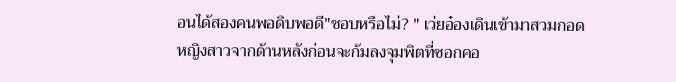อนได้สองคนพอดิบพอดี"ชอบหรือไม่? " เว่ยอ๋องเดินเข้ามาสวมกอดหญิงสาวจากด้านหลังก่อนจะก้มลงจุมพิตที่ซอกคอ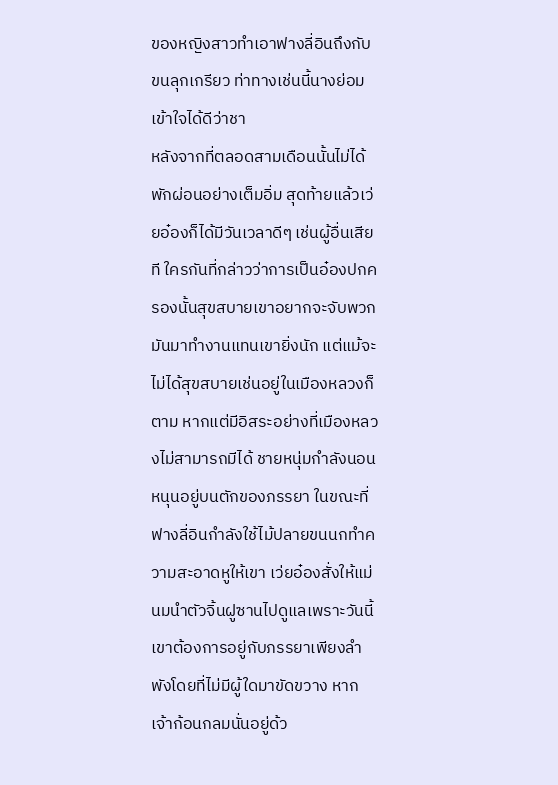ของหญิงสาวทำเอาฟางลี่อินถึงกับขนลุกเกรียว ท่าทางเช่นนี้นางย่อมเข้าใจได้ดีว่าชา
หลังจากที่ตลอดสามเดือนนั้นไม่ได้พักผ่อนอย่างเต็มอิ่ม สุดท้ายแล้วเว่ยอ๋องก็ได้มีวันเวลาดีๆ เช่นผู้อื่นเสียที ใครกันที่กล่าวว่าการเป็นอ๋องปกครองนั้นสุขสบายเขาอยากจะจับพวกมันมาทำงานแทนเขายิ่งนัก แต่แม้จะไม่ได้สุขสบายเช่นอยู่ในเมืองหลวงก็ตาม หากแต่มีอิสระอย่างที่เมืองหลวงไม่สามารถมีได้ ชายหนุ่มกำลังนอนหนุนอยู่บนตักของภรรยา ในขณะที่ฟางลี่อินกำลังใช้ไม้ปลายขนนกทำความสะอาดหูให้เขา เว่ยอ๋องสั่งให้แม่นมนำตัวจิ้นฝูซานไปดูแลเพราะวันนี้เขาต้องการอยู่กับภรรยาเพียงลำพังโดยที่ไม่มีผู้ใดมาขัดขวาง หากเจ้าก้อนกลมนั่นอยู่ด้ว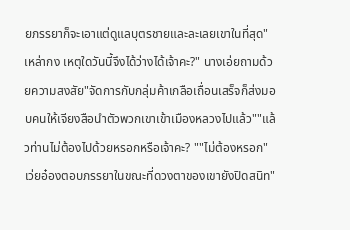ยภรรยาก็จะเอาแต่ดูแลบุตรชายและละเลยเขาในที่สุด"เหล่ากง เหตุใดวันนี้จึงได้ว่างได้เจ้าคะ?" นางเอ่ยถามด้วยความสงสัย"จัดการกับกลุ่มค้าเกลือเถื่อนเสร็จก็ส่งมอบคนให้เจียงสือนำตัวพวกเขาเข้าเมืองหลวงไปแล้ว""แล้วท่านไม่ต้องไปด้วยหรอกหรือเจ้าคะ? ""ไม่ต้องหรอก"เว่ยอ๋องตอบภรรยาในขณะที่ดวงตาของเขายังปิดสนิท"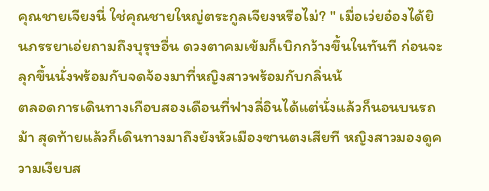คุณชายเจียงนี่ ใช่คุณชายใหญ่ตระกูลเจียงหรือไม่? " เมื่อเว่ยอ๋องได้ยินภรรยาเอ่ยถามถึงบุรุษอื่น ดวงตาคมเข้มก็เบิกกว้างขึ้นในทันที ก่อนจะลุกขึ้นนั่งพร้อมกับจดจ้องมาที่หญิงสาวพร้อมกับกลิ่นน้
ตลอดการเดินทางเกือบสองเดือนที่ฟางลี่อินได้แต่นั่งแล้วก็นอนบนรถม้า สุดท้ายแล้วก็เดินทางมาถึงยังหัวเมืองซานตงเสียที หญิงสาวมองดูความเงียบส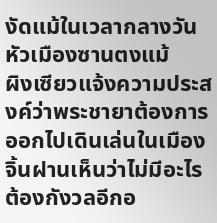งัดแม้ในเวลากลางวัน หัวเมืองซานตงแม้
ผิงเซียวแจ้งความประสงค์ว่าพระชายาต้องการออกไปเดินเล่นในเมือง จิ้นฝานเห็นว่าไม่มีอะไรต้องกังวลอีกอ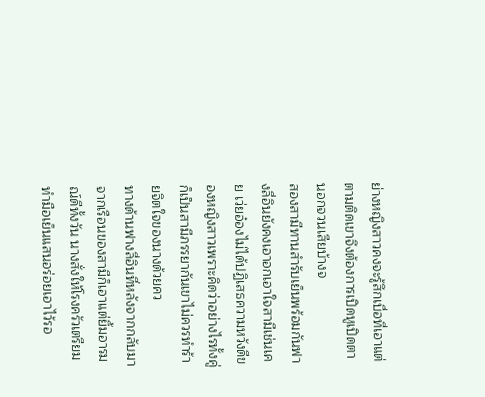ย่างหญิงสาวคงจะรู้สึกเบื่อที่เอาแต่ตามติดเขาจึงต้องการเปิดหูเปิดตานอกจวนเสียบ้างจ
สองสามีทานสำรับเย็นพร้อมกันฟางลี่อินยังคงเอาอกเอาใจสามีเช่นเคย เว่ยอ๋องไม่ได้ปฏิเสธความหวังดีของหญิงสาวเพราะคิดว่าอย่างไรทั้งคู่ก็เป็นสามีภรรยากันเขาไม่ควรทำร้ายจิตใจของนางด้วยคว
ทางด้านฟางลี่อินที่หลังจากกลับมาจากเรือนของสามีก็เอาแต่ยิ้มอารมณ์ดีทั้งวัน นางสั่งให้โรงครัวเตรียมทำมือเย็นแสนอร่อยเอาไว้รอ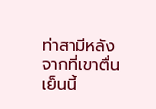ท่าสามีหลังจากที่เขาตื่น เย็นนี้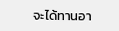จะได้ทานอา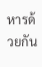หารด้วยกัน